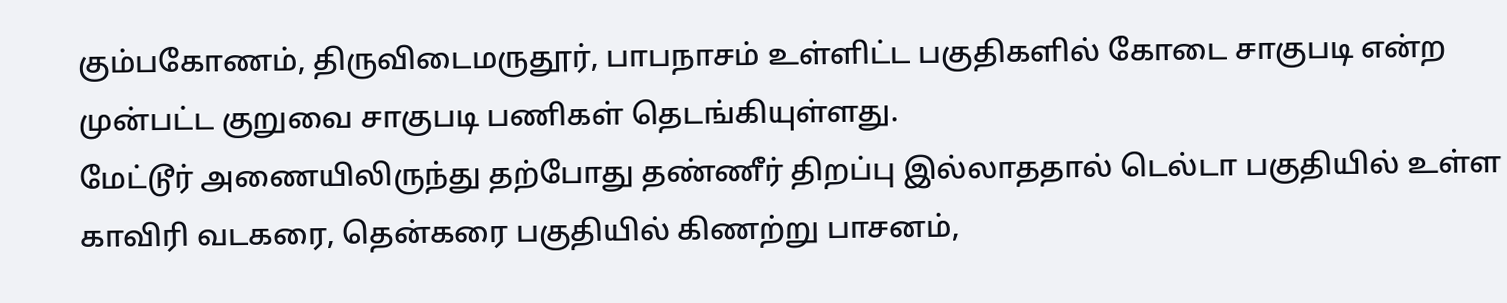கும்பகோணம், திருவிடைமருதூர், பாபநாசம் உள்ளிட்ட பகுதிகளில் கோடை சாகுபடி என்ற முன்பட்ட குறுவை சாகுபடி பணிகள் தெடங்கியுள்ளது.
மேட்டூர் அணையிலிருந்து தற்போது தண்ணீர் திறப்பு இல்லாததால் டெல்டா பகுதியில் உள்ள காவிரி வடகரை, தென்கரை பகுதியில் கிணற்று பாசனம்,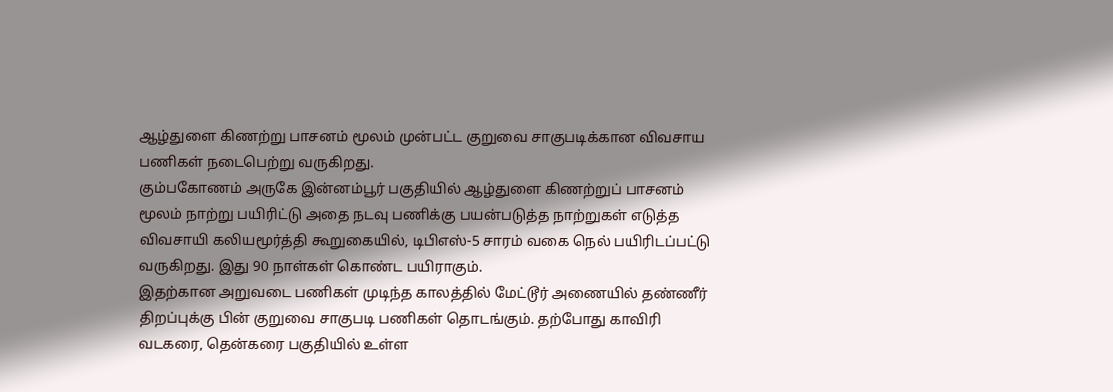ஆழ்துளை கிணற்று பாசனம் மூலம் முன்பட்ட குறுவை சாகுபடிக்கான விவசாய பணிகள் நடைபெற்று வருகிறது.
கும்பகோணம் அருகே இன்னம்பூர் பகுதியில் ஆழ்துளை கிணற்றுப் பாசனம் மூலம் நாற்று பயிரிட்டு அதை நடவு பணிக்கு பயன்படுத்த நாற்றுகள் எடுத்த விவசாயி கலியமூர்த்தி கூறுகையில், டிபிஎஸ்-5 சாரம் வகை நெல் பயிரிடப்பட்டு வருகிறது. இது 90 நாள்கள் கொண்ட பயிராகும்.
இதற்கான அறுவடை பணிகள் முடிந்த காலத்தில் மேட்டூர் அணையில் தண்ணீர் திறப்புக்கு பின் குறுவை சாகுபடி பணிகள் தொடங்கும். தற்போது காவிரி வடகரை, தென்கரை பகுதியில் உள்ள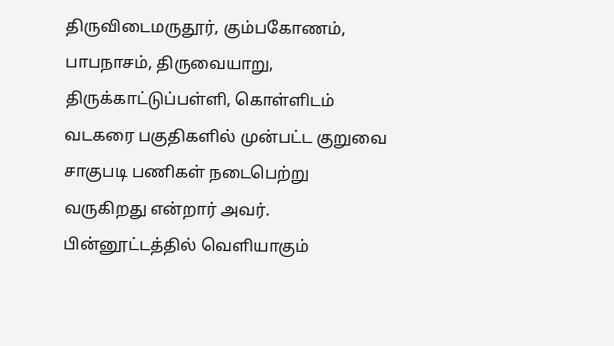திருவிடைமருதூர், கும்பகோணம், பாபநாசம், திருவையாறு, திருக்காட்டுப்பள்ளி, கொள்ளிடம் வடகரை பகுதிகளில் முன்பட்ட குறுவை சாகுபடி பணிகள் நடைபெற்று வருகிறது என்றார் அவர்.
பின்னூட்டத்தில் வெளியாகும்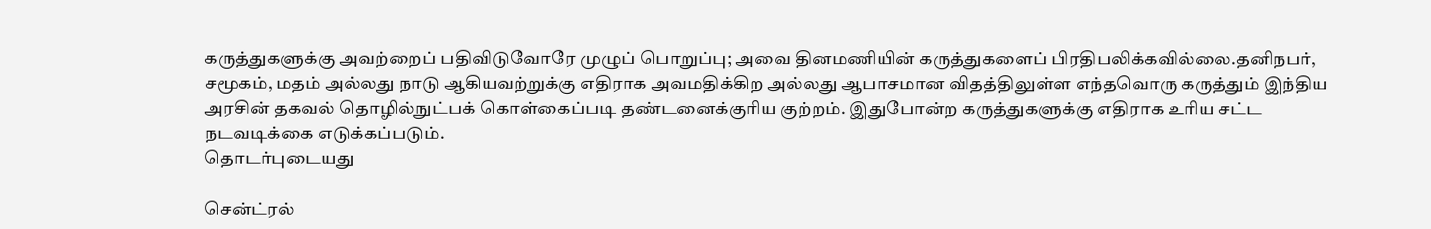கருத்துகளுக்கு அவற்றைப் பதிவிடுவோரே முழுப் பொறுப்பு; அவை தினமணியின் கருத்துகளைப் பிரதிபலிக்கவில்லை.தனிநபர், சமூகம், மதம் அல்லது நாடு ஆகியவற்றுக்கு எதிராக அவமதிக்கிற அல்லது ஆபாசமான விதத்திலுள்ள எந்தவொரு கருத்தும் இந்திய அரசின் தகவல் தொழில்நுட்பக் கொள்கைப்படி தண்டனைக்குரிய குற்றம். இதுபோன்ற கருத்துகளுக்கு எதிராக உரிய சட்ட நடவடிக்கை எடுக்கப்படும்.
தொடர்புடையது

சென்ட்ரல்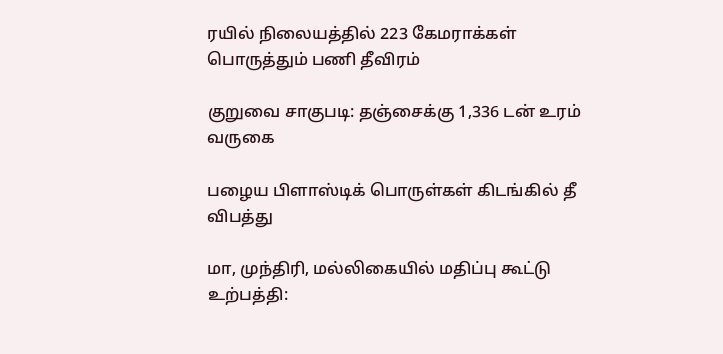ரயில் நிலையத்தில் 223 கேமராக்கள் பொருத்தும் பணி தீவிரம்

குறுவை சாகுபடி: தஞ்சைக்கு 1,336 டன் உரம் வருகை

பழைய பிளாஸ்டிக் பொருள்கள் கிடங்கில் தீ விபத்து

மா, முந்திரி, மல்லிகையில் மதிப்பு கூட்டு உற்பத்தி: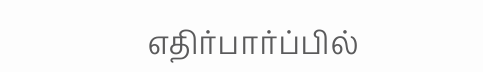எதிர்பார்ப்பில்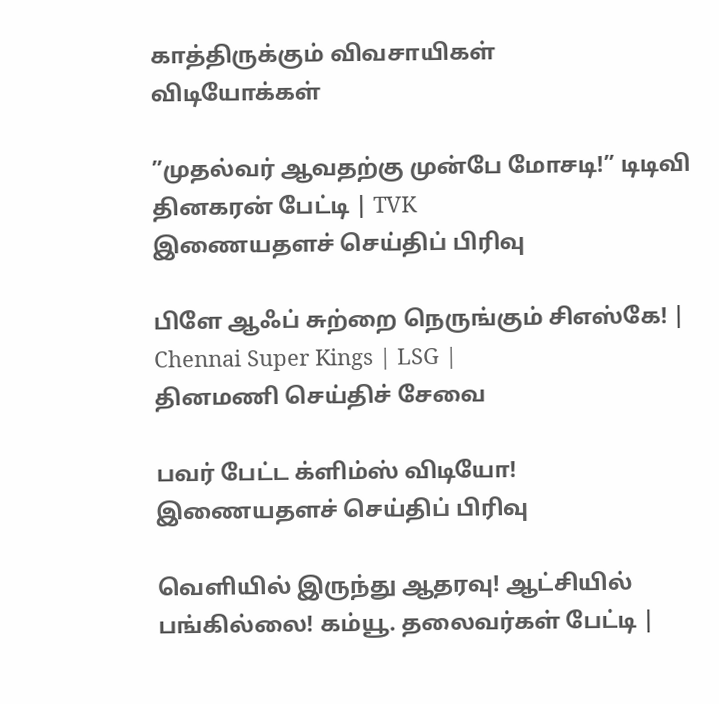காத்திருக்கும் விவசாயிகள்
விடியோக்கள்

”முதல்வர் ஆவதற்கு முன்பே மோசடி!” டிடிவி தினகரன் பேட்டி | TVK
இணையதளச் செய்திப் பிரிவு

பிளே ஆஃப் சுற்றை நெருங்கும் சிஎஸ்கே! | Chennai Super Kings | LSG |
தினமணி செய்திச் சேவை

பவர் பேட்ட க்ளிம்ஸ் விடியோ!
இணையதளச் செய்திப் பிரிவு

வெளியில் இருந்து ஆதரவு! ஆட்சியில் பங்கில்லை! கம்யூ. தலைவர்கள் பேட்டி |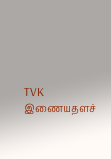TVK
இணையதளச்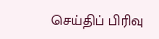செய்திப் பிரிவு